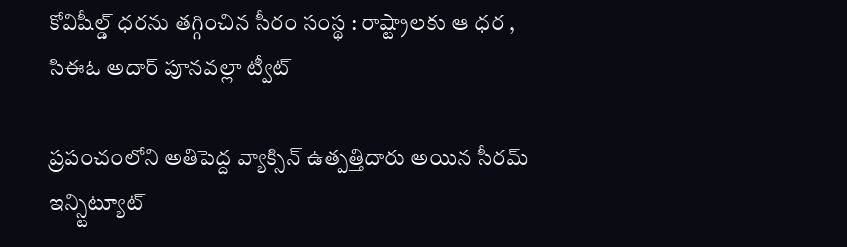కోవిషీల్డ్ ధరను తగ్గించిన సీరం సంస్థ : రాష్ట్రాలకు ఆ ధర , సిఈఓ అదార్ పూనవల్లా ట్వీట్

ప్రపంచంలోని అతిపెద్ద వ్యాక్సిన్ ఉత్పత్తిదారు అయిన సీరమ్ ఇన్స్టిట్యూట్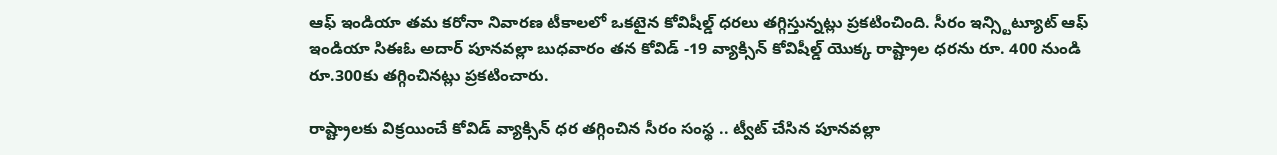ఆఫ్ ఇండియా తమ కరోనా నివారణ టీకాలలో ఒకటైన కోవిషీల్డ్ ధరలు తగ్గిస్తున్నట్లు ప్రకటించింది. సీరం ఇన్స్టిట్యూట్ ఆఫ్ ఇండియా సిఈఓ అదార్ పూనవల్లా బుధవారం తన కోవిడ్ -19 వ్యాక్సిన్ కోవిషీల్డ్ యొక్క రాష్ట్రాల ధరను రూ. 400 నుండి రూ.300కు తగ్గించినట్లు ప్రకటించారు.

రాష్ట్రాలకు విక్రయించే కోవిడ్ వ్యాక్సిన్ ధర తగ్గించిన సీరం సంస్థ .. ట్వీట్ చేసిన పూనవల్లా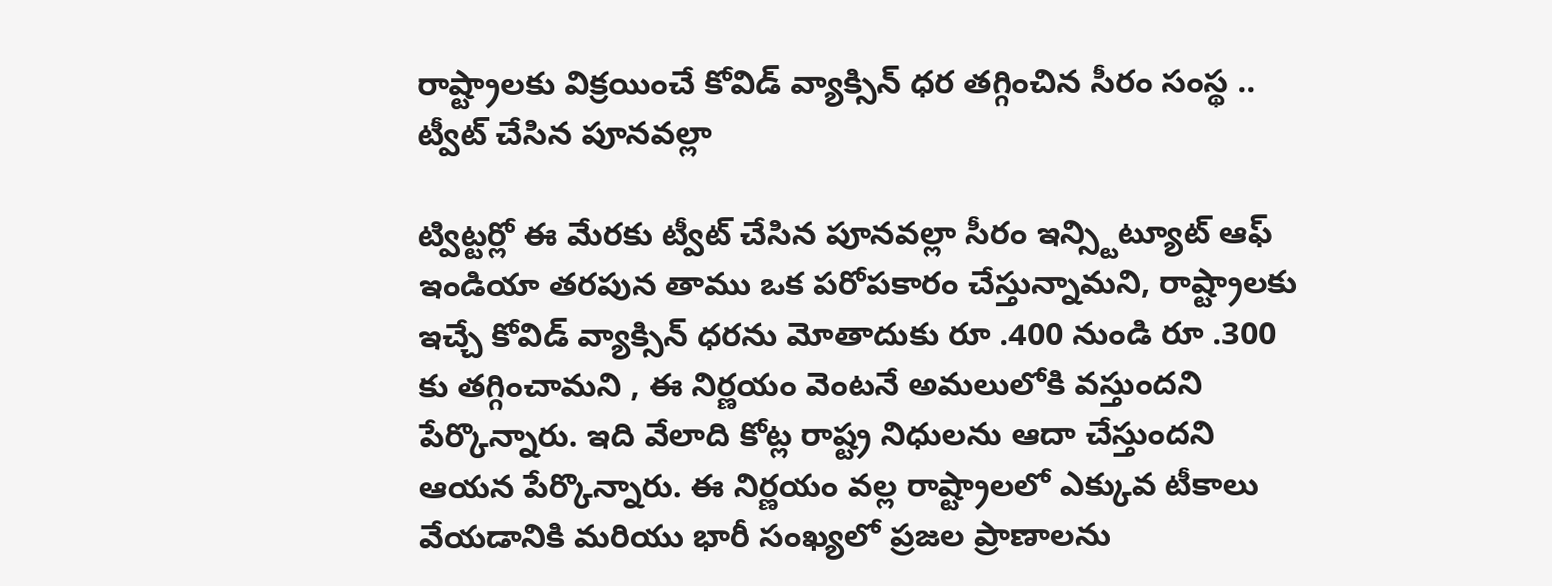రాష్ట్రాలకు విక్రయించే కోవిడ్ వ్యాక్సిన్ ధర తగ్గించిన సీరం సంస్థ .. ట్వీట్ చేసిన పూనవల్లా

ట్విట్టర్లో ఈ మేరకు ట్వీట్ చేసిన పూనవల్లా సీరం ఇన్స్టిట్యూట్ ఆఫ్ ఇండియా తరపున తాము ఒక పరోపకారం చేస్తున్నామని, రాష్ట్రాలకు ఇచ్చే కోవిడ్ వ్యాక్సిన్ ధరను మోతాదుకు రూ .400 నుండి రూ .300 కు తగ్గించామని , ఈ నిర్ణయం వెంటనే అమలులోకి వస్తుందని పేర్కొన్నారు. ఇది వేలాది కోట్ల రాష్ట్ర నిధులను ఆదా చేస్తుందని ఆయన పేర్కొన్నారు. ఈ నిర్ణయం వల్ల రాష్ట్రాలలో ఎక్కువ టీకాలు వేయడానికి మరియు భారీ సంఖ్యలో ప్రజల ప్రాణాలను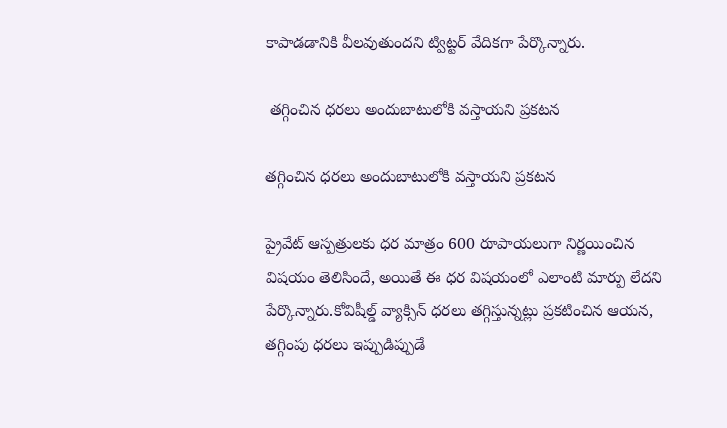కాపాడడానికి వీలవుతుందని ట్విట్టర్ వేదికగా పేర్కొన్నారు.

 తగ్గించిన ధరలు అందుబాటులోకి వస్తాయని ప్రకటన

తగ్గించిన ధరలు అందుబాటులోకి వస్తాయని ప్రకటన

ప్రైవేట్ ఆస్పత్రులకు ధర మాత్రం 600 రూపాయలుగా నిర్ణయించిన విషయం తెలిసిందే, అయితే ఈ ధర విషయంలో ఎలాంటి మార్పు లేదని పేర్కొన్నారు.కోవిషీల్డ్ వ్యాక్సిన్ ధరలు తగ్గిస్తున్నట్లు ప్రకటించిన ఆయన, తగ్గింపు ధరలు ఇప్పుడిప్పుడే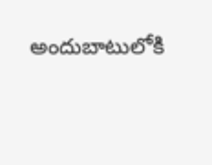అందుబాటులోకి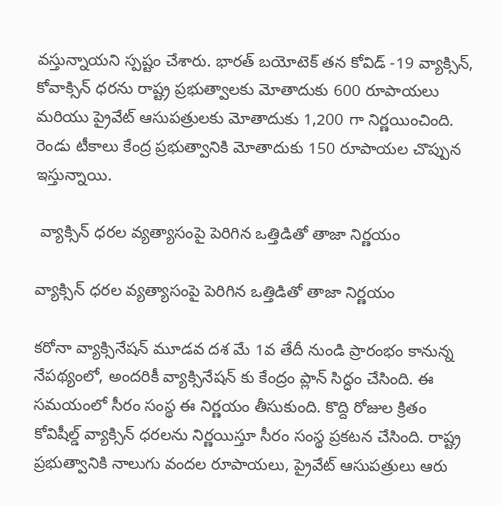వస్తున్నాయని స్పష్టం చేశారు. భారత్ బయోటెక్ తన కోవిడ్ -19 వ్యాక్సిన్, కోవాక్సిన్ ధరను రాష్ట్ర ప్రభుత్వాలకు మోతాదుకు 600 రూపాయలు మరియు ప్రైవేట్ ఆసుపత్రులకు మోతాదుకు 1,200 గా నిర్ణయించింది. రెండు టీకాలు కేంద్ర ప్రభుత్వానికి మోతాదుకు 150 రూపాయల చొప్పున ఇస్తున్నాయి.

 వ్యాక్సిన్ ధరల వ్యత్యాసంపై పెరిగిన ఒత్తిడితో తాజా నిర్ణయం

వ్యాక్సిన్ ధరల వ్యత్యాసంపై పెరిగిన ఒత్తిడితో తాజా నిర్ణయం

కరోనా వ్యాక్సినేషన్ మూడవ దశ మే 1వ తేదీ నుండి ప్రారంభం కానున్న నేపథ్యంలో, అందరికీ వ్యాక్సినేషన్ కు కేంద్రం ప్లాన్ సిద్ధం చేసింది. ఈ సమయంలో సీరం సంస్థ ఈ నిర్ణయం తీసుకుంది. కొద్ది రోజుల క్రితం కోవిషీల్డ్ వ్యాక్సిన్ ధరలను నిర్ణయిస్తూ సీరం సంస్థ ప్రకటన చేసింది. రాష్ట్ర ప్రభుత్వానికి నాలుగు వందల రూపాయలు, ప్రైవేట్ ఆసుపత్రులు ఆరు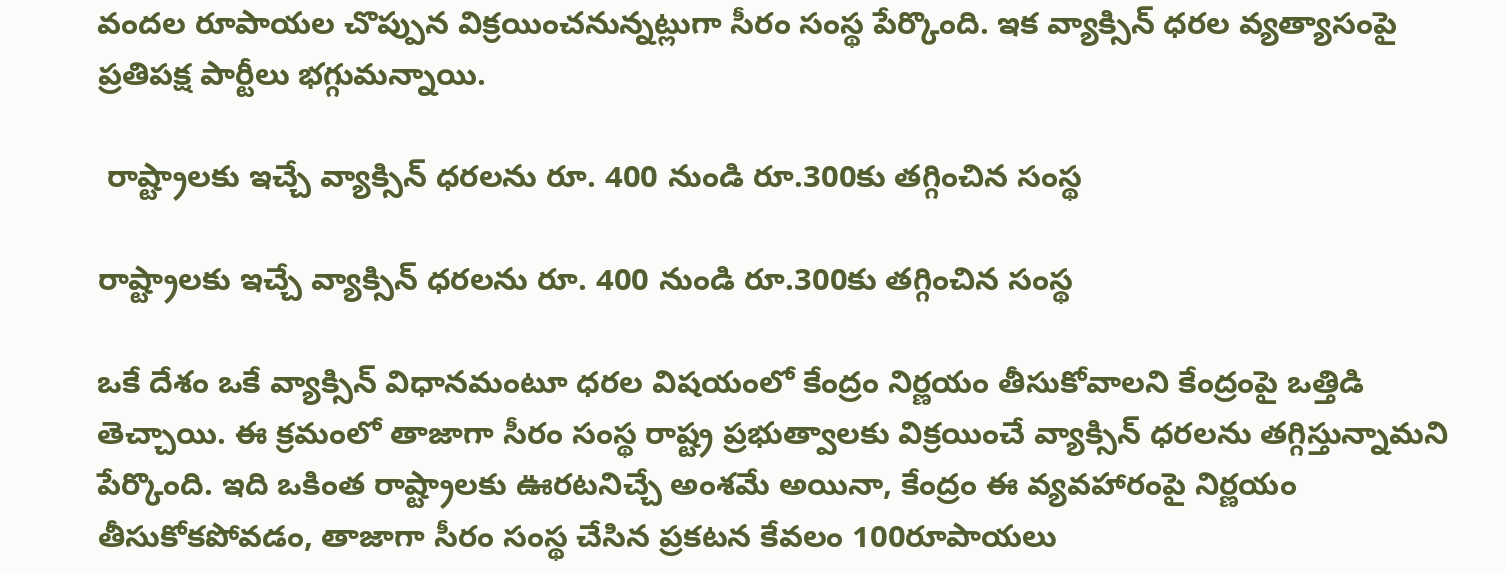వందల రూపాయల చొప్పున విక్రయించనున్నట్లుగా సీరం సంస్థ పేర్కొంది. ఇక వ్యాక్సిన్ ధరల వ్యత్యాసంపై ప్రతిపక్ష పార్టీలు భగ్గుమన్నాయి.

 రాష్ట్రాలకు ఇచ్చే వ్యాక్సిన్ ధరలను రూ. 400 నుండి రూ.300కు తగ్గించిన సంస్థ

రాష్ట్రాలకు ఇచ్చే వ్యాక్సిన్ ధరలను రూ. 400 నుండి రూ.300కు తగ్గించిన సంస్థ

ఒకే దేశం ఒకే వ్యాక్సిన్ విధానమంటూ ధరల విషయంలో కేంద్రం నిర్ణయం తీసుకోవాలని కేంద్రంపై ఒత్తిడి తెచ్చాయి. ఈ క్రమంలో తాజాగా సీరం సంస్థ రాష్ట్ర ప్రభుత్వాలకు విక్రయించే వ్యాక్సిన్ ధరలను తగ్గిస్తున్నామని పేర్కొంది. ఇది ఒకింత రాష్ట్రాలకు ఊరటనిచ్చే అంశమే అయినా, కేంద్రం ఈ వ్యవహారంపై నిర్ణయం తీసుకోకపోవడం, తాజాగా సీరం సంస్థ చేసిన ప్రకటన కేవలం 100రూపాయలు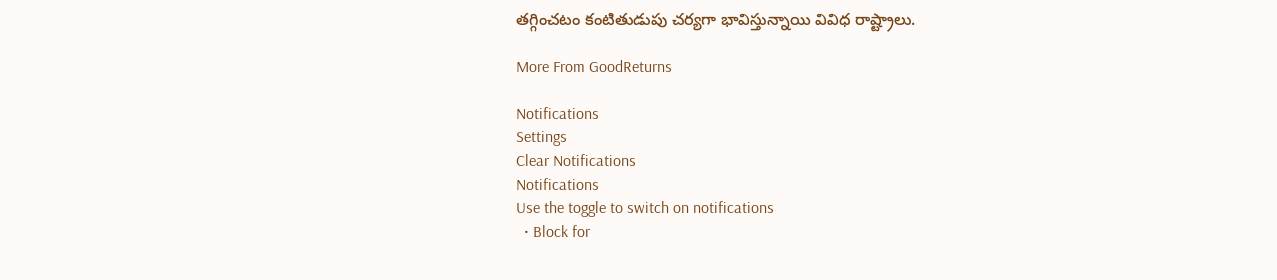తగ్గించటం కంటితుడుపు చర్యగా భావిస్తున్నాయి వివిధ రాష్ట్రాలు.

More From GoodReturns

Notifications
Settings
Clear Notifications
Notifications
Use the toggle to switch on notifications
  • Block for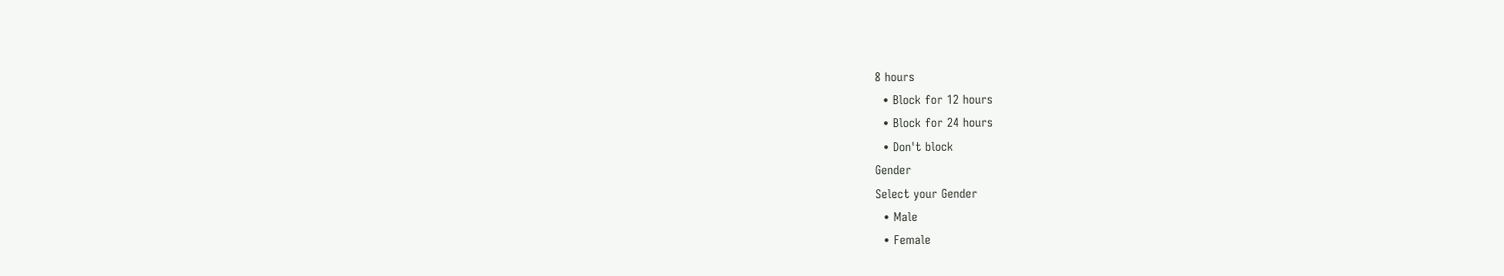8 hours
  • Block for 12 hours
  • Block for 24 hours
  • Don't block
Gender
Select your Gender
  • Male
  • Female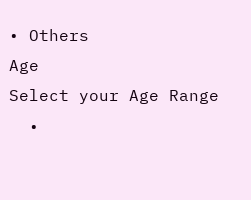• Others
Age
Select your Age Range
  •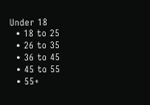Under 18
  • 18 to 25
  • 26 to 35
  • 36 to 45
  • 45 to 55
  • 55+